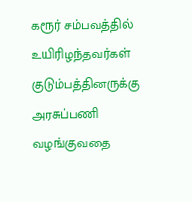கரூர் சம்பவத்தில் உயிரிழந்தவர்கள் குடும்பத்தினருக்கு அரசுப்பணி வழங்குவதை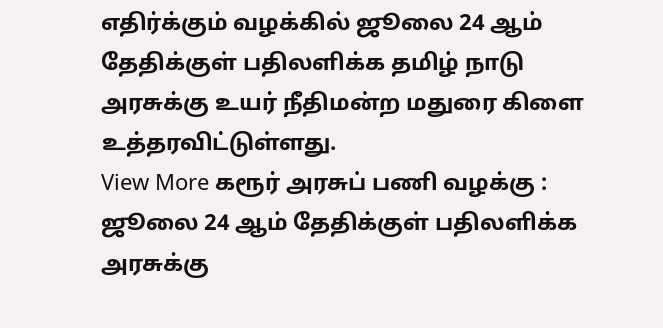எதிர்க்கும் வழக்கில் ஜூலை 24 ஆம் தேதிக்குள் பதிலளிக்க தமிழ் நாடு அரசுக்கு உயர் நீதிமன்ற மதுரை கிளை உத்தரவிட்டுள்ளது.
View More கரூர் அரசுப் பணி வழக்கு : ஜூலை 24 ஆம் தேதிக்குள் பதிலளிக்க அரசுக்கு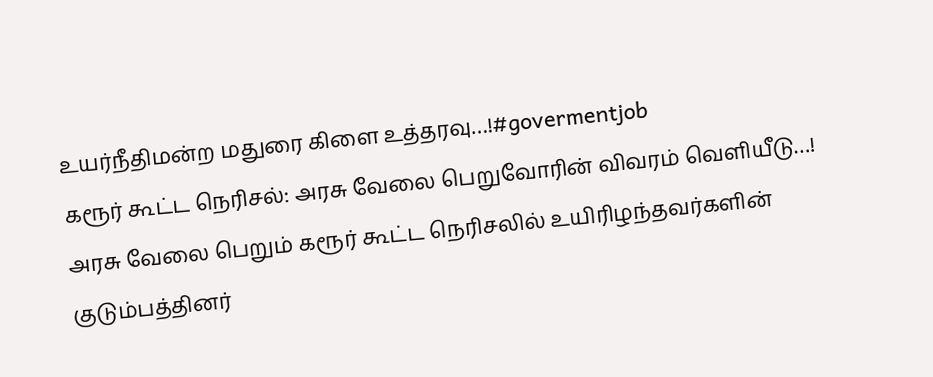உயர்நீதிமன்ற மதுரை கிளை உத்தரவு…!#govermentjob
கரூர் கூட்ட நெரிசல்: அரசு வேலை பெறுவோரின் விவரம் வெளியீடு…!
அரசு வேலை பெறும் கரூர் கூட்ட நெரிசலில் உயிரிழந்தவர்களின் குடும்பத்தினர்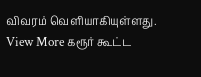விவரம் வெளியாகியுள்ளது.
View More கரூர் கூட்ட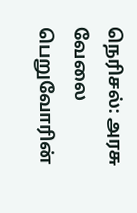நெரிசல்: அரசு வேலை பெறுவோரின்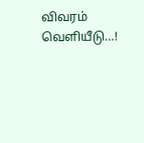விவரம் வெளியீடு…!